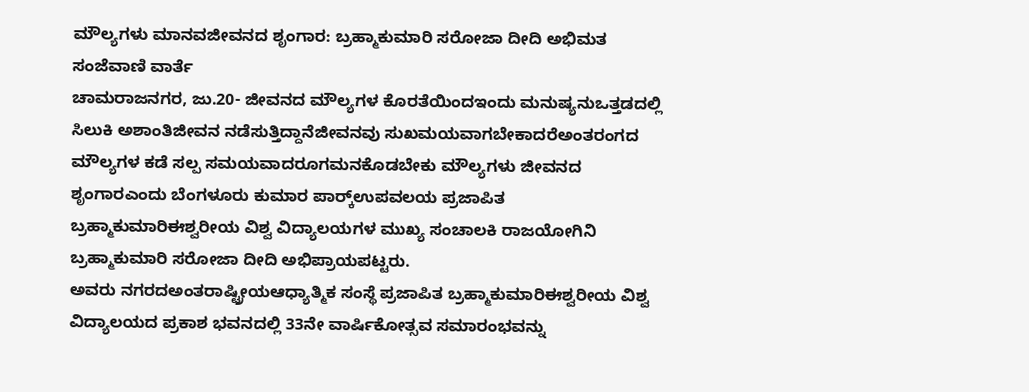ಮೌಲ್ಯಗಳು ಮಾನವಜೀವನದ ಶೃಂಗಾರ: ಬ್ರಹ್ಮಾಕುಮಾರಿ ಸರೋಜಾ ದೀದಿ ಅಭಿಮತ
ಸಂಜೆವಾಣಿ ವಾರ್ತೆ
ಚಾಮರಾಜನಗರ, ಜು.20- ಜೀವನದ ಮೌಲ್ಯಗಳ ಕೊರತೆಯಿಂದಇಂದು ಮನುಷ್ಯನುಒತ್ತಡದಲ್ಲಿ ಸಿಲುಕಿ ಅಶಾಂತಿಜೀವನ ನಡೆಸುತ್ತಿದ್ದಾನೆಜೀವನವು ಸುಖಮಯವಾಗಬೇಕಾದರೆಅಂತರಂಗದ ಮೌಲ್ಯಗಳ ಕಡೆ ಸಲ್ಪ ಸಮಯವಾದರೂಗಮನಕೊಡಬೇಕು ಮೌಲ್ಯಗಳು ಜೀವನದ ಶೃಂಗಾರಎಂದು ಬೆಂಗಳೂರು ಕುಮಾರ ಪಾರ್ಕ್‍ಉಪವಲಯ ಪ್ರಜಾಪಿತ ಬ್ರಹ್ಮಾಕುಮಾರಿಈಶ್ವರೀಯ ವಿಶ್ವ ವಿದ್ಯಾಲಯಗಳ ಮುಖ್ಯ ಸಂಚಾಲಕಿ ರಾಜಯೋಗಿನಿ ಬ್ರಹ್ಮಾಕುಮಾರಿ ಸರೋಜಾ ದೀದಿ ಅಭಿಪ್ರಾಯಪಟ್ಟರು.
ಅವರು ನಗರದಅಂತರಾಷ್ಟ್ರೀಯಆಧ್ಯಾತ್ಮಿಕ ಸಂಸ್ಥೆ ಪ್ರಜಾಪಿತ ಬ್ರಹ್ಮಾಕುಮಾರಿಈಶ್ವರೀಯ ವಿಶ್ವ ವಿದ್ಯಾಲಯದ ಪ್ರಕಾಶ ಭವನದಲ್ಲಿ 33ನೇ ವಾರ್ಷಿಕೋತ್ಸವ ಸಮಾರಂಭವನ್ನು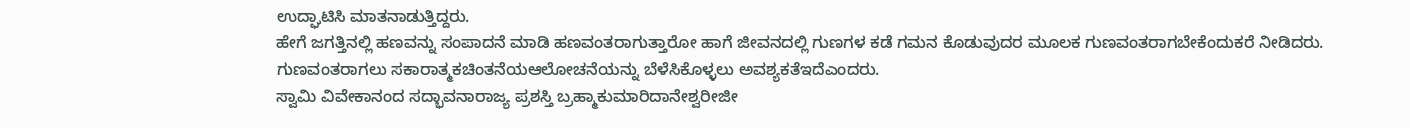ಉದ್ಘಾಟಿಸಿ ಮಾತನಾಡುತ್ತಿದ್ದರು.
ಹೇಗೆ ಜಗತ್ತಿನಲ್ಲಿ ಹಣವನ್ನು ಸಂಪಾದನೆ ಮಾಡಿ ಹಣವಂತರಾಗುತ್ತಾರೋ ಹಾಗೆ ಜೀವನದಲ್ಲಿ ಗುಣಗಳ ಕಡೆ ಗಮನ ಕೊಡುವುದರ ಮೂಲಕ ಗುಣವಂತರಾಗಬೇಕೆಂದುಕರೆ ನೀಡಿದರು. ಗುಣವಂತರಾಗಲು ಸಕಾರಾತ್ಮಕಚಿಂತನೆಯಆಲೋಚನೆಯನ್ನು ಬೆಳೆಸಿಕೊಳ್ಳಲು ಅವಶ್ಯಕತೆಇದೆಎಂದರು.
ಸ್ವಾಮಿ ವಿವೇಕಾನಂದ ಸದ್ಭಾವನಾರಾಜ್ಯ ಪ್ರಶಸ್ತಿ ಬ್ರಹ್ಮಾಕುಮಾರಿದಾನೇಶ್ವರೀಜೀ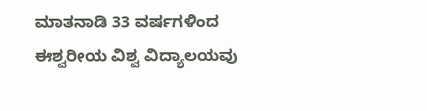ಮಾತನಾಡಿ 33 ವರ್ಷಗಳಿಂದ ಈಶ್ವರೀಯ ವಿಶ್ವ ವಿದ್ಯಾಲಯವು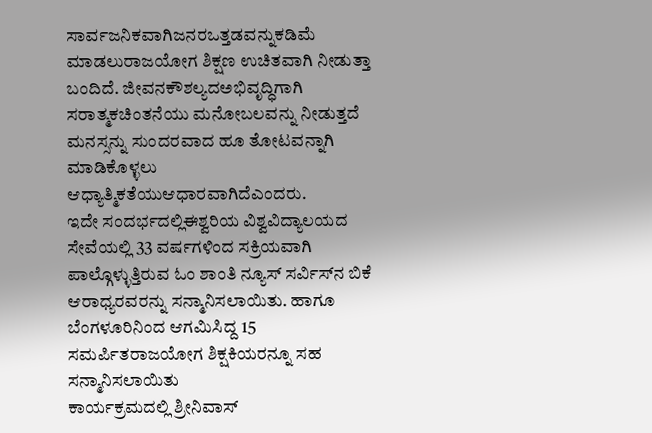ಸಾರ್ವಜನಿಕವಾಗಿಜನರಒತ್ತಡವನ್ನುಕಡಿಮೆ ಮಾಡಲುರಾಜಯೋಗ ಶಿಕ್ಷಣ ಉಚಿತವಾಗಿ ನೀಡುತ್ತಾ ಬಂದಿದೆ. ಜೀವನಕೌಶಲ್ಯದಅಭಿವೃದ್ಧಿಗಾಗಿ ಸರಾತ್ಮಕಚಿಂತನೆಯು ಮನೋಬಲವನ್ನು ನೀಡುತ್ತದೆ ಮನಸ್ಸನ್ನು ಸುಂದರವಾದ ಹೂ ತೋಟವನ್ನಾಗಿ ಮಾಡಿಕೊಳ್ಳಲು ಆಧ್ಯಾತ್ಮಿಕತೆಯುಆಧಾರವಾಗಿದೆಎಂದರು.
ಇದೇ ಸಂದರ್ಭದಲ್ಲಿಈಶ್ವರಿಯ ವಿಶ್ವವಿದ್ಯಾಲಯದ ಸೇವೆಯಲ್ಲಿ 33 ವರ್ಷಗಳಿಂದ ಸಕ್ರಿಯವಾಗಿ ಪಾಲ್ಗೊಳ್ಳುತ್ತಿರುವ ಓಂ ಶಾಂತಿ ನ್ಯೂಸ್ ಸರ್ವಿಸ್‍ನ ಬಿಕೆ ಆರಾಧ್ಯರವರನ್ನು ಸನ್ಮಾನಿಸಲಾಯಿತು. ಹಾಗೂ ಬೆಂಗಳೂರಿನಿಂದ ಆಗಮಿಸಿದ್ದ 15 ಸಮರ್ಪಿತರಾಜಯೋಗ ಶಿಕ್ಷಕಿಯರನ್ನೂ ಸಹ ಸನ್ಮಾನಿಸಲಾಯಿತು
ಕಾರ್ಯಕ್ರಮದಲ್ಲಿ ಶ್ರೀನಿವಾಸ್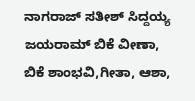ನಾಗರಾಜ್ ಸತೀಶ್ ಸಿದ್ದಯ್ಯ ಜಯರಾಮ್ ಬಿಕೆ ವೀಣಾ, ಬಿಕೆ ಶಾಂಭವಿ,ಗೀತಾ, ಆಶಾ,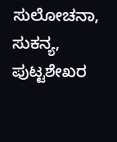ಸುಲೋಚನಾ, ಸುಕನ್ಯ, ಪುಟ್ಟಶೇಖರ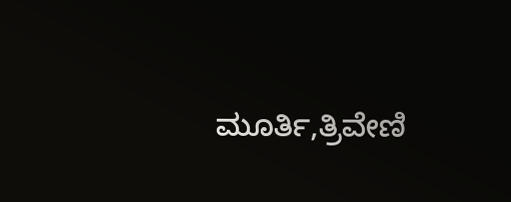ಮೂರ್ತಿ,ತ್ರಿವೇಣಿ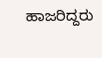ಹಾಜರಿದ್ದರು